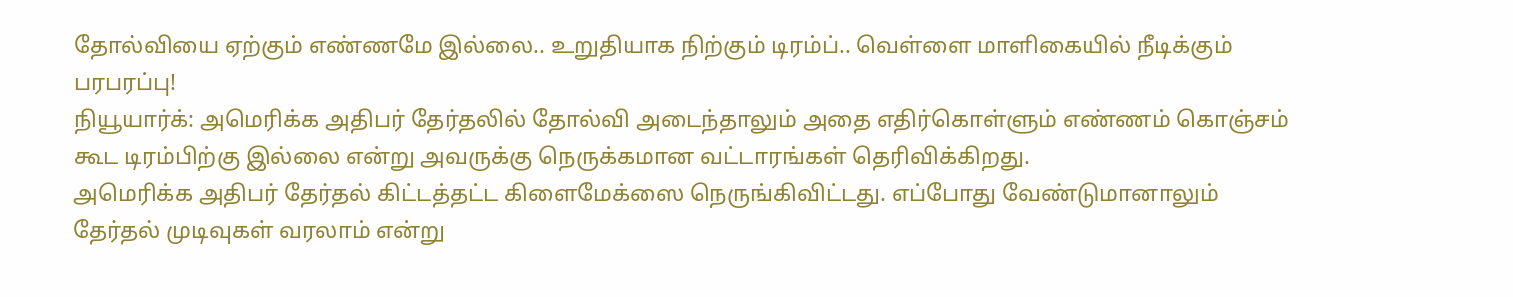தோல்வியை ஏற்கும் எண்ணமே இல்லை.. உறுதியாக நிற்கும் டிரம்ப்.. வெள்ளை மாளிகையில் நீடிக்கும் பரபரப்பு!
நியூயார்க்: அமெரிக்க அதிபர் தேர்தலில் தோல்வி அடைந்தாலும் அதை எதிர்கொள்ளும் எண்ணம் கொஞ்சம் கூட டிரம்பிற்கு இல்லை என்று அவருக்கு நெருக்கமான வட்டாரங்கள் தெரிவிக்கிறது.
அமெரிக்க அதிபர் தேர்தல் கிட்டத்தட்ட கிளைமேக்ஸை நெருங்கிவிட்டது. எப்போது வேண்டுமானாலும் தேர்தல் முடிவுகள் வரலாம் என்று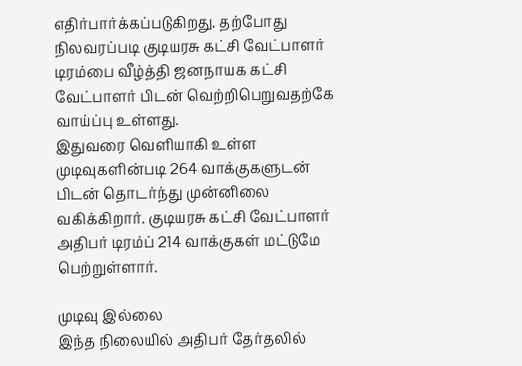எதிர்பார்க்கப்படுகிறது. தற்போது நிலவரப்படி குடியரசு கட்சி வேட்பாளர் டிரம்பை வீழ்த்தி ஜனநாயக கட்சி வேட்பாளர் பிடன் வெற்றிபெறுவதற்கே வாய்ப்பு உள்ளது.
இதுவரை வெளியாகி உள்ள முடிவுகளின்படி 264 வாக்குகளுடன் பிடன் தொடர்ந்து முன்னிலை வகிக்கிறார். குடியரசு கட்சி வேட்பாளர் அதிபர் டிரம்ப் 214 வாக்குகள் மட்டுமே பெற்றுள்ளார்.

முடிவு இல்லை
இந்த நிலையில் அதிபர் தேர்தலில்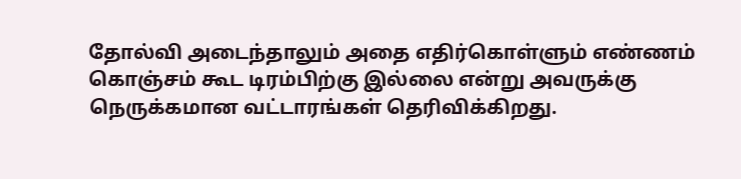தோல்வி அடைந்தாலும் அதை எதிர்கொள்ளும் எண்ணம் கொஞ்சம் கூட டிரம்பிற்கு இல்லை என்று அவருக்கு நெருக்கமான வட்டாரங்கள் தெரிவிக்கிறது.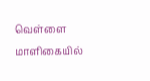வெள்ளை மாளிகையில்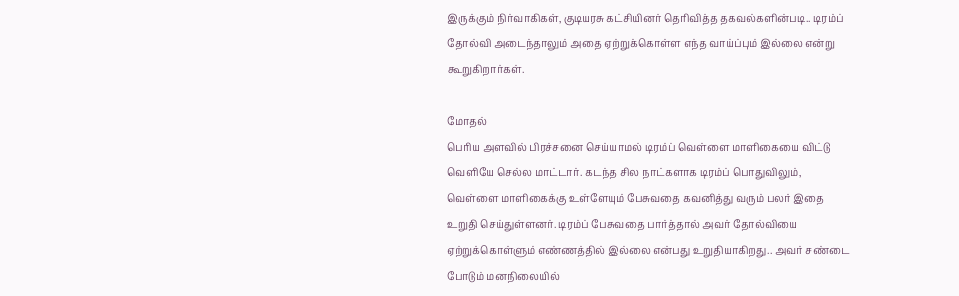இருக்கும் நிர்வாகிகள், குடியரசு கட்சியினர் தெரிவித்த தகவல்களின்படி.. டிரம்ப் தோல்வி அடைந்தாலும் அதை ஏற்றுக்கொள்ள எந்த வாய்ப்பும் இல்லை என்று கூறுகிறார்கள்.

மோதல்
பெரிய அளவில் பிரச்சனை செய்யாமல் டிரம்ப் வெள்ளை மாளிகையை விட்டு வெளியே செல்ல மாட்டார். கடந்த சில நாட்களாக டிரம்ப் பொதுவிலும், வெள்ளை மாளிகைக்கு உள்ளேயும் பேசுவதை கவனித்து வரும் பலர் இதை உறுதி செய்துள்ளனர். டிரம்ப் பேசுவதை பார்த்தால் அவர் தோல்வியை ஏற்றுக்கொள்ளும் எண்ணத்தில் இல்லை என்பது உறுதியாகிறது.. அவர் சண்டை போடும் மனநிலையில்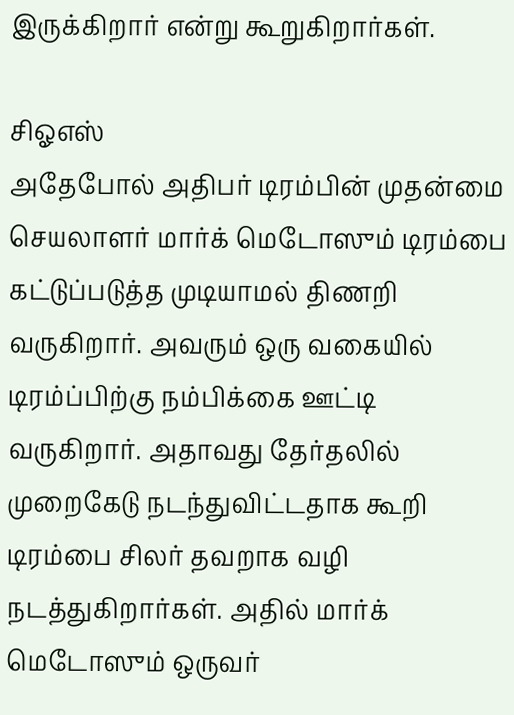இருக்கிறார் என்று கூறுகிறார்கள்.

சிஓஎஸ்
அதேபோல் அதிபர் டிரம்பின் முதன்மை செயலாளர் மார்க் மெடோஸும் டிரம்பை கட்டுப்படுத்த முடியாமல் திணறி வருகிறார். அவரும் ஒரு வகையில் டிரம்ப்பிற்கு நம்பிக்கை ஊட்டி வருகிறார். அதாவது தேர்தலில் முறைகேடு நடந்துவிட்டதாக கூறி டிரம்பை சிலர் தவறாக வழி நடத்துகிறார்கள். அதில் மார்க் மெடோஸும் ஒருவர்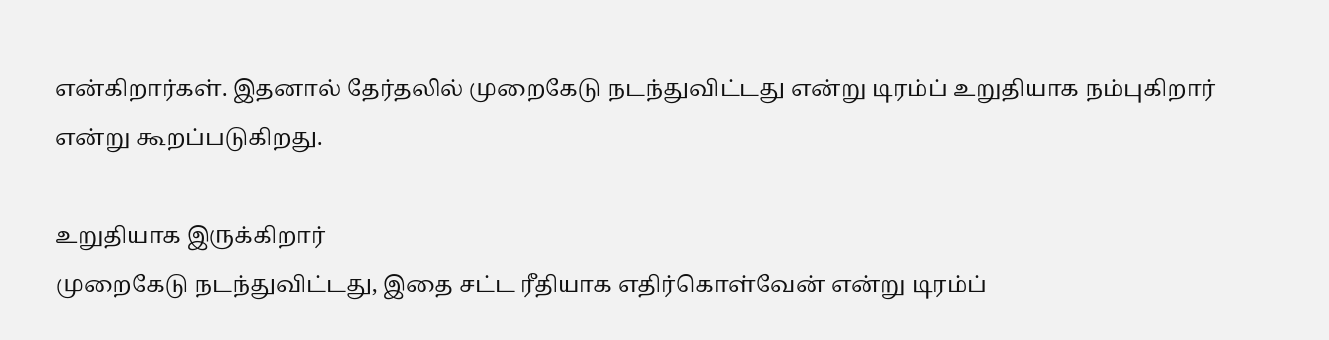என்கிறார்கள். இதனால் தேர்தலில் முறைகேடு நடந்துவிட்டது என்று டிரம்ப் உறுதியாக நம்புகிறார் என்று கூறப்படுகிறது.

உறுதியாக இருக்கிறார்
முறைகேடு நடந்துவிட்டது, இதை சட்ட ரீதியாக எதிர்கொள்வேன் என்று டிரம்ப்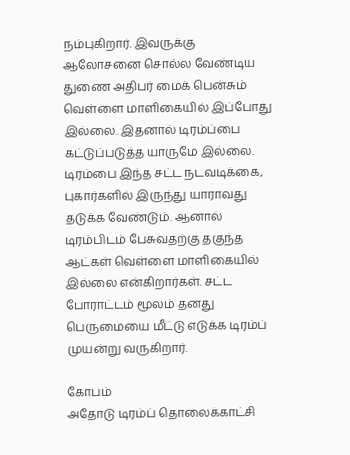நம்புகிறார். இவருக்கு ஆலோசனை சொல்ல வேண்டிய துணை அதிபர் மைக் பென்சும் வெள்ளை மாளிகையில் இப்போது இல்லை. இதனால் டிரம்ப்பை கட்டுப்படுத்த யாருமே இல்லை. டிரம்பை இந்த சட்ட நடவடிக்கை, புகார்களில் இருந்து யாராவது தடுக்க வேண்டும். ஆனால் டிரம்பிடம் பேசுவதற்கு தகுந்த ஆட்கள் வெள்ளை மாளிகையில் இல்லை என்கிறார்கள். சட்ட போராட்டம் மூலம் தனது பெருமையை மீட்டு எடுக்க டிரம்ப் முயன்று வருகிறார்.

கோபம்
அதோடு டிரம்ப் தொலைக்காட்சி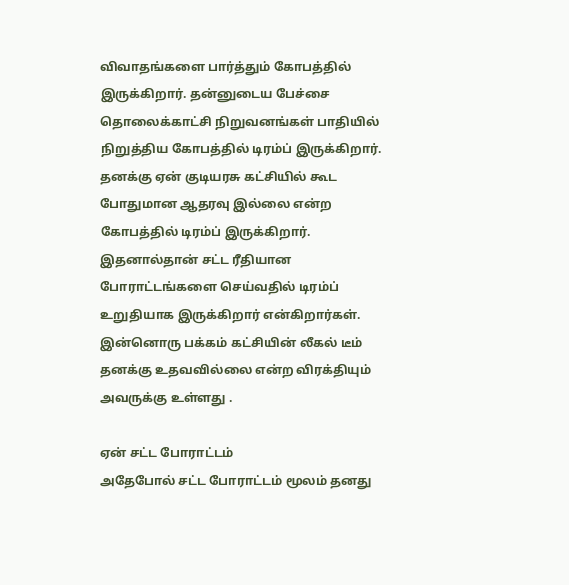விவாதங்களை பார்த்தும் கோபத்தில் இருக்கிறார். தன்னுடைய பேச்சை தொலைக்காட்சி நிறுவனங்கள் பாதியில் நிறுத்திய கோபத்தில் டிரம்ப் இருக்கிறார். தனக்கு ஏன் குடியரசு கட்சியில் கூட போதுமான ஆதரவு இல்லை என்ற கோபத்தில் டிரம்ப் இருக்கிறார். இதனால்தான் சட்ட ரீதியான போராட்டங்களை செய்வதில் டிரம்ப் உறுதியாக இருக்கிறார் என்கிறார்கள். இன்னொரு பக்கம் கட்சியின் லீகல் டீம் தனக்கு உதவவில்லை என்ற விரக்தியும் அவருக்கு உள்ளது .

ஏன் சட்ட போராட்டம்
அதேபோல் சட்ட போராட்டம் மூலம் தனது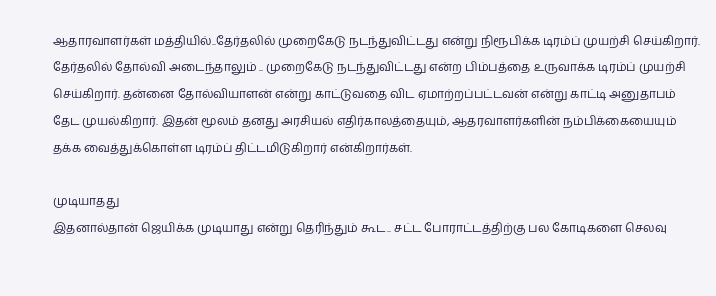ஆதாரவாளர்கள் மத்தியில்..தேர்தலில் முறைகேடு நடந்துவிட்டது என்று நிரூபிக்க டிரம்ப் முயற்சி செய்கிறார். தேர்தலில் தோல்வி அடைந்தாலும் .. முறைகேடு நடந்துவிட்டது என்ற பிம்பத்தை உருவாக்க டிரம்ப் முயற்சி செய்கிறார். தன்னை தோல்வியாளன் என்று காட்டுவதை விட ஏமாற்றப்பட்டவன் என்று காட்டி அனுதாபம் தேட முயல்கிறார். இதன் மூலம் தனது அரசியல் எதிர்காலத்தையும், ஆதரவாளர்களின் நம்பிக்கையையும் தக்க வைத்துக்கொள்ள டிரம்ப் திட்டமிடுகிறார் என்கிறார்கள்.

முடியாதது
இதனால்தான் ஜெயிக்க முடியாது என்று தெரிந்தும் கூட.. சட்ட போராட்டத்திற்கு பல கோடிகளை செலவு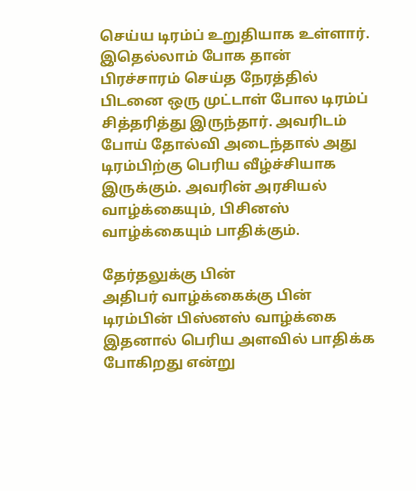செய்ய டிரம்ப் உறுதியாக உள்ளார். இதெல்லாம் போக தான் பிரச்சாரம் செய்த நேரத்தில் பிடனை ஒரு முட்டாள் போல டிரம்ப் சித்தரித்து இருந்தார். அவரிடம் போய் தோல்வி அடைந்தால் அது டிரம்பிற்கு பெரிய வீழ்ச்சியாக இருக்கும். அவரின் அரசியல் வாழ்க்கையும், பிசினஸ் வாழ்க்கையும் பாதிக்கும்.

தேர்தலுக்கு பின்
அதிபர் வாழ்க்கைக்கு பின் டிரம்பின் பிஸ்னஸ் வாழ்க்கை இதனால் பெரிய அளவில் பாதிக்க போகிறது என்று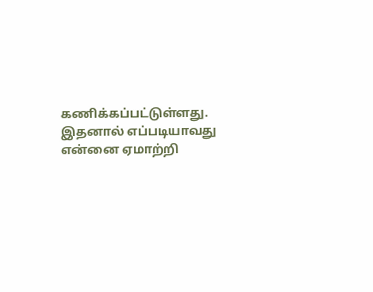கணிக்கப்பட்டுள்ளது. இதனால் எப்படியாவது என்னை ஏமாற்றி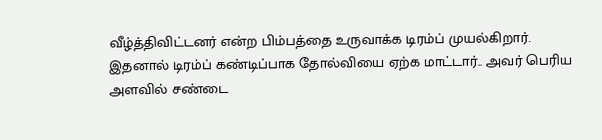வீழ்த்திவிட்டனர் என்ற பிம்பத்தை உருவாக்க டிரம்ப் முயல்கிறார். இதனால் டிரம்ப் கண்டிப்பாக தோல்வியை ஏற்க மாட்டார்.. அவர் பெரிய அளவில் சண்டை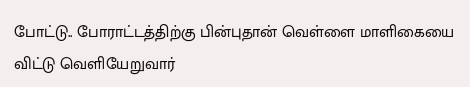போட்டு.. போராட்டத்திற்கு பின்புதான் வெள்ளை மாளிகையை விட்டு வெளியேறுவார்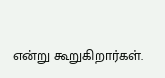என்று கூறுகிறார்கள்.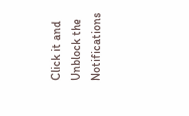Click it and Unblock the Notifications